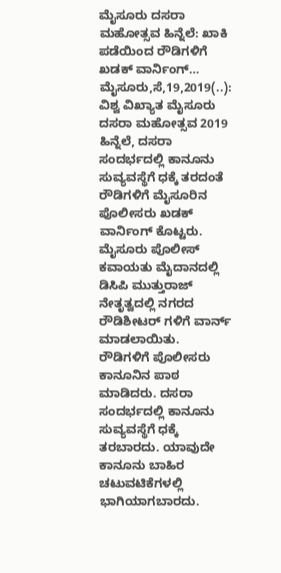ಮೈಸೂರು ದಸರಾ ಮಹೋತ್ಸವ ಹಿನ್ನೆಲೆ: ಖಾಕಿ ಪಡೆಯಿಂದ ರೌಡಿಗಳಿಗೆ ಖಡಕ್ ವಾರ್ನಿಂಗ್… ಮೈಸೂರು,ಸೆ,19,2019(..): ವಿಶ್ವ ವಿಖ್ಯಾತ ಮೈಸೂರು ದಸರಾ ಮಹೋತ್ಸವ 2019 ಹಿನ್ನೆಲೆ, ದಸರಾ ಸಂದರ್ಭದಲ್ಲಿ ಕಾನೂನು ಸುವ್ಯವಸ್ಥೆಗೆ ಧಕ್ಕೆ ತರದಂತೆ ರೌಡಿಗಳಿಗೆ ಮೈಸೂರಿನ ಪೊಲೀಸರು ಖಡಕ್ ವಾರ್ನಿಂಗ್ ಕೊಟ್ಟರು. ಮೈಸೂರು ಪೊಲೀಸ್ ಕವಾಯತು ಮೈದಾನದಲ್ಲಿ ಡಿಸಿಪಿ ಮುತ್ತುರಾಜ್ ನೇತೃತ್ವದಲ್ಲಿ ನಗರದ ರೌಡಿಶೀಟರ್ ಗಳಿಗೆ ವಾರ್ನ್ ಮಾಡಲಾಯಿತು. ರೌಡಿಗಳಿಗೆ ಪೊಲೀಸರು ಕಾನೂನಿನ ಪಾಠ ಮಾಡಿದರು. ದಸರಾ ಸಂದರ್ಭದಲ್ಲಿ ಕಾನೂನು ಸುವ್ಯವಸ್ಥೆಗೆ ಧಕ್ಕೆ ತರಬಾರದು. ಯಾವುದೇ ಕಾನೂನು ಬಾಹಿರ ಚಟುವಟಿಕೆಗಳಲ್ಲಿ ಭಾಗಿಯಾಗಬಾರದು.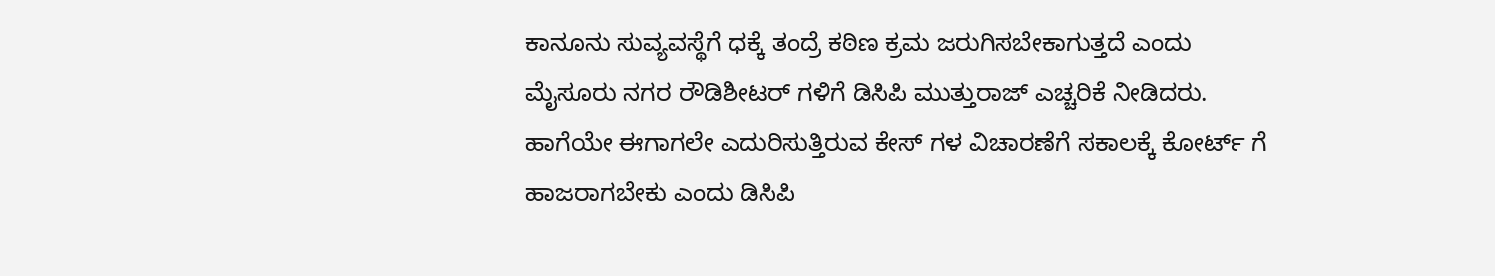ಕಾನೂನು ಸುವ್ಯವಸ್ಥೆಗೆ ಧಕ್ಕೆ ತಂದ್ರೆ ಕಠಿಣ ಕ್ರಮ ಜರುಗಿಸಬೇಕಾಗುತ್ತದೆ ಎಂದು ಮೈಸೂರು ನಗರ ರೌಡಿಶೀಟರ್ ಗಳಿಗೆ ಡಿಸಿಪಿ ಮುತ್ತುರಾಜ್ ಎಚ್ಚರಿಕೆ ನೀಡಿದರು. ಹಾಗೆಯೇ ಈಗಾಗಲೇ ಎದುರಿಸುತ್ತಿರುವ ಕೇಸ್ ಗಳ ವಿಚಾರಣೆಗೆ ಸಕಾಲಕ್ಕೆ ಕೋರ್ಟ್‌ ಗೆ ಹಾಜರಾಗಬೇಕು ಎಂದು ಡಿಸಿಪಿ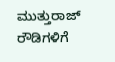ಮುತ್ತುರಾಜ್ ರೌಡಿಗಳಿಗೆ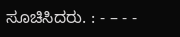ಸೂಚಿಸಿದರು. : - – - -